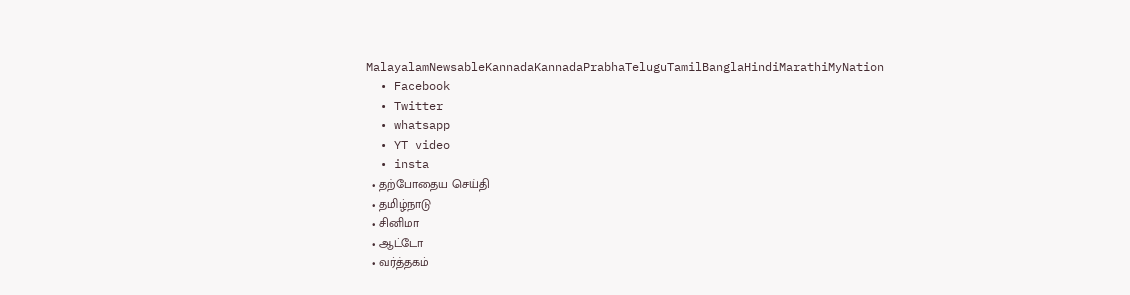MalayalamNewsableKannadaKannadaPrabhaTeluguTamilBanglaHindiMarathiMyNation
  • Facebook
  • Twitter
  • whatsapp
  • YT video
  • insta
  • தற்போதைய செய்தி
  • தமிழ்நாடு
  • சினிமா
  • ஆட்டோ
  • வர்த்தகம்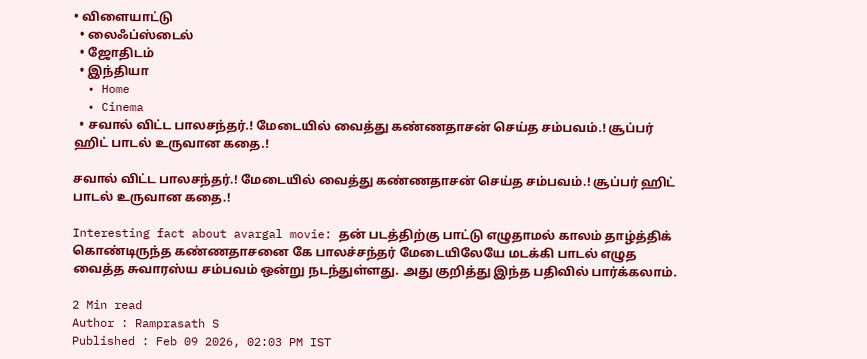• விளையாட்டு
  • லைஃப்ஸ்டைல்
  • ஜோதிடம்
  • இந்தியா
  • Home
  • Cinema
  • சவால் விட்ட பாலசந்தர்.! மேடையில் வைத்து கண்ணதாசன் செய்த சம்பவம்.! சூப்பர் ஹிட் பாடல் உருவான கதை.!

சவால் விட்ட பாலசந்தர்.! மேடையில் வைத்து கண்ணதாசன் செய்த சம்பவம்.! சூப்பர் ஹிட் பாடல் உருவான கதை.!

Interesting fact about avargal movie: தன் படத்திற்கு பாட்டு எழுதாமல் காலம் தாழ்த்திக் கொண்டிருந்த கண்ணதாசனை கே பாலச்சந்தர் மேடையிலேயே மடக்கி பாடல் எழுத வைத்த சுவாரஸ்ய சம்பவம் ஒன்று நடந்துள்ளது. அது குறித்து இந்த பதிவில் பார்க்கலாம்.

2 Min read
Author : Ramprasath S
Published : Feb 09 2026, 02:03 PM IST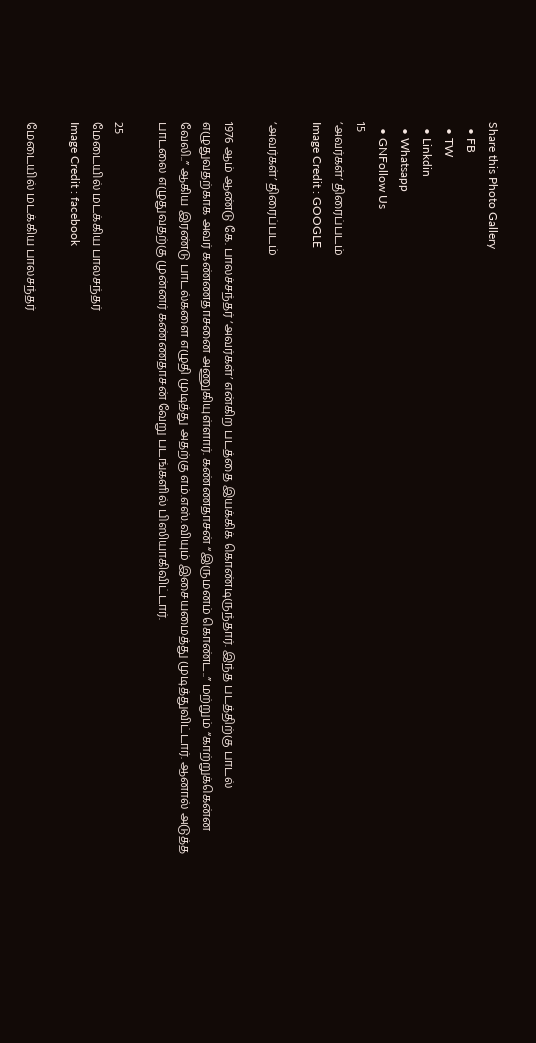Share this Photo Gallery
  • FB
  • TW
  • Linkdin
  • Whatsapp
  • GNFollow Us
15
‘அவர்கள்’ திரைப்படம்
Image Credit : GOOGLE

‘அவர்கள்’ திரைப்படம்

1976 ஆம் ஆண்டு கே. பாலச்சந்தர் ‘அவர்கள்’ என்கிற படத்தை இயக்கிக் கொண்டிருந்தார். இந்த படத்திற்கு பாடல் எழுதுவதற்காக அவர் கண்ணதாசனை அணுகியுள்ளார். கண்ணதாசன் “இருமனம் கொண்ட..” மற்றும் “காற்றுக்கென்ன வேலி..” ஆகிய இரண்டு பாடல்களை எழுதி முடித்து அதற்கு எம்.எஸ்.வியும் இசையமைத்து முடித்துவிட்டார். ஆனால் அடுத்த பாடலை எழுதுவதற்கு முன்னர் கண்ணதாசன் வேறு படங்களில் பிஸியாகிவிட்டார்.

25
மேடையில் மடக்கிய பாலசந்தர்
Image Credit : facebook

மேடையில் மடக்கிய பாலசந்தர்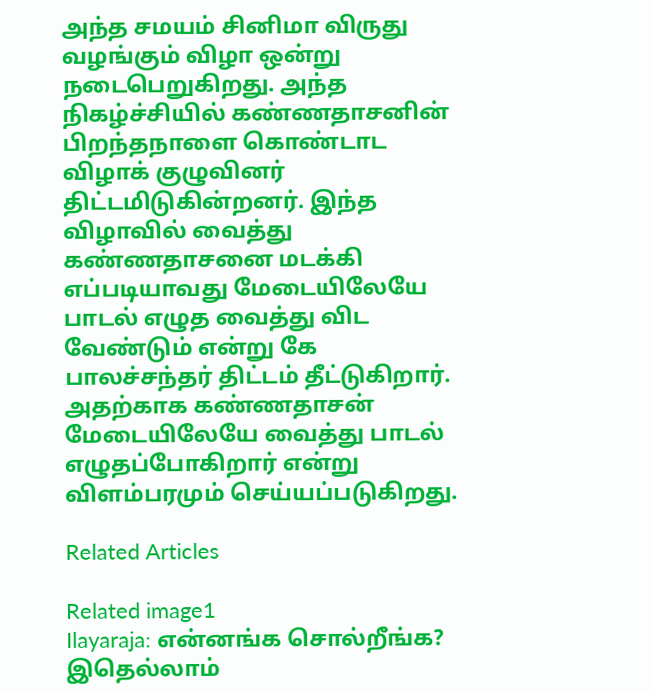அந்த சமயம் சினிமா விருது வழங்கும் விழா ஒன்று நடைபெறுகிறது. அந்த நிகழ்ச்சியில் கண்ணதாசனின் பிறந்தநாளை கொண்டாட விழாக் குழுவினர் திட்டமிடுகின்றனர். இந்த விழாவில் வைத்து கண்ணதாசனை மடக்கி எப்படியாவது மேடையிலேயே பாடல் எழுத வைத்து விட வேண்டும் என்று கே பாலச்சந்தர் திட்டம் தீட்டுகிறார். அதற்காக கண்ணதாசன் மேடையிலேயே வைத்து பாடல் எழுதப்போகிறார் என்று விளம்பரமும் செய்யப்படுகிறது.

Related Articles

Related image1
Ilayaraja: என்னங்க சொல்றீங்க? இதெல்லாம்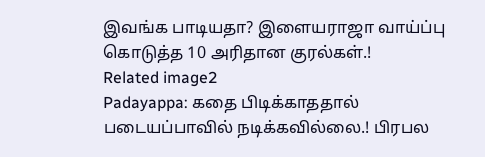இவங்க பாடியதா? இளையராஜா வாய்ப்பு கொடுத்த 10 அரிதான குரல்கள்.!
Related image2
Padayappa: கதை பிடிக்காததால் படையப்பாவில் நடிக்கவில்லை.! பிரபல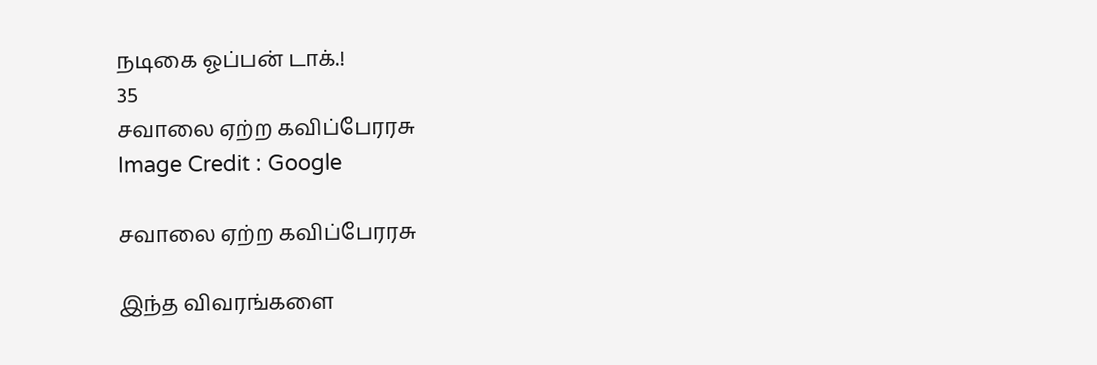நடிகை ஓப்பன் டாக்.!
35
சவாலை ஏற்ற கவிப்பேரரசு
Image Credit : Google

சவாலை ஏற்ற கவிப்பேரரசு

இந்த விவரங்களை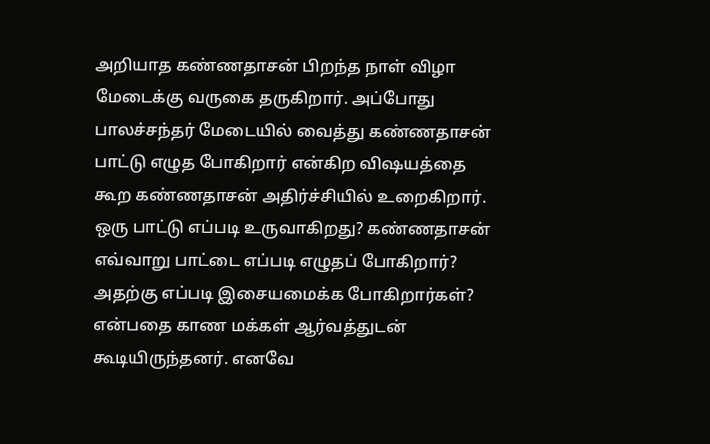அறியாத கண்ணதாசன் பிறந்த நாள் விழா மேடைக்கு வருகை தருகிறார். அப்போது பாலச்சந்தர் மேடையில் வைத்து கண்ணதாசன் பாட்டு எழுத போகிறார் என்கிற விஷயத்தை கூற கண்ணதாசன் அதிர்ச்சியில் உறைகிறார். ஒரு பாட்டு எப்படி உருவாகிறது? கண்ணதாசன் எவ்வாறு பாட்டை எப்படி எழுதப் போகிறார்? அதற்கு எப்படி இசையமைக்க போகிறார்கள்? என்பதை காண மக்கள் ஆர்வத்துடன் கூடியிருந்தனர். எனவே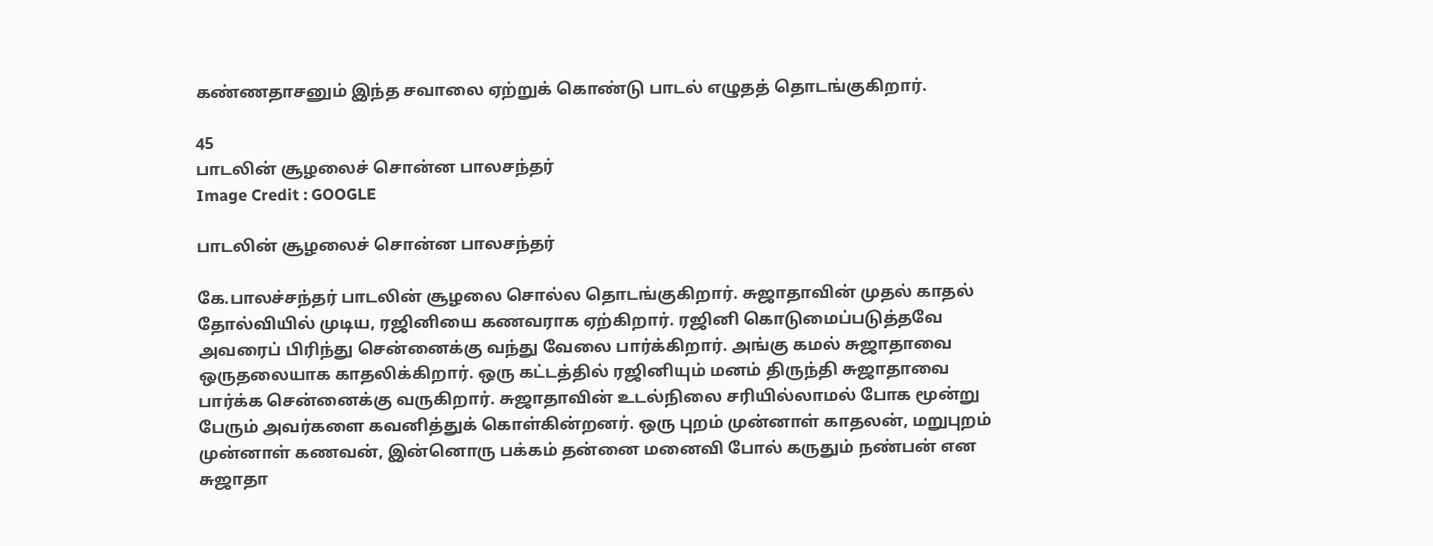கண்ணதாசனும் இந்த சவாலை ஏற்றுக் கொண்டு பாடல் எழுதத் தொடங்குகிறார்.

45
பாடலின் சூழலைச் சொன்ன பாலசந்தர்
Image Credit : GOOGLE

பாடலின் சூழலைச் சொன்ன பாலசந்தர்

கே.பாலச்சந்தர் பாடலின் சூழலை சொல்ல தொடங்குகிறார். சுஜாதாவின் முதல் காதல் தோல்வியில் முடிய, ரஜினியை கணவராக ஏற்கிறார். ரஜினி கொடுமைப்படுத்தவே அவரைப் பிரிந்து சென்னைக்கு வந்து வேலை பார்க்கிறார். அங்கு கமல் சுஜாதாவை ஒருதலையாக காதலிக்கிறார். ஒரு கட்டத்தில் ரஜினியும் மனம் திருந்தி சுஜாதாவை பார்க்க சென்னைக்கு வருகிறார். சுஜாதாவின் உடல்நிலை சரியில்லாமல் போக மூன்று பேரும் அவர்களை கவனித்துக் கொள்கின்றனர். ஒரு புறம் முன்னாள் காதலன், மறுபுறம் முன்னாள் கணவன், இன்னொரு பக்கம் தன்னை மனைவி போல் கருதும் நண்பன் என சுஜாதா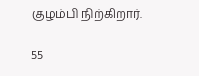குழம்பி நிற்கிறார்.

55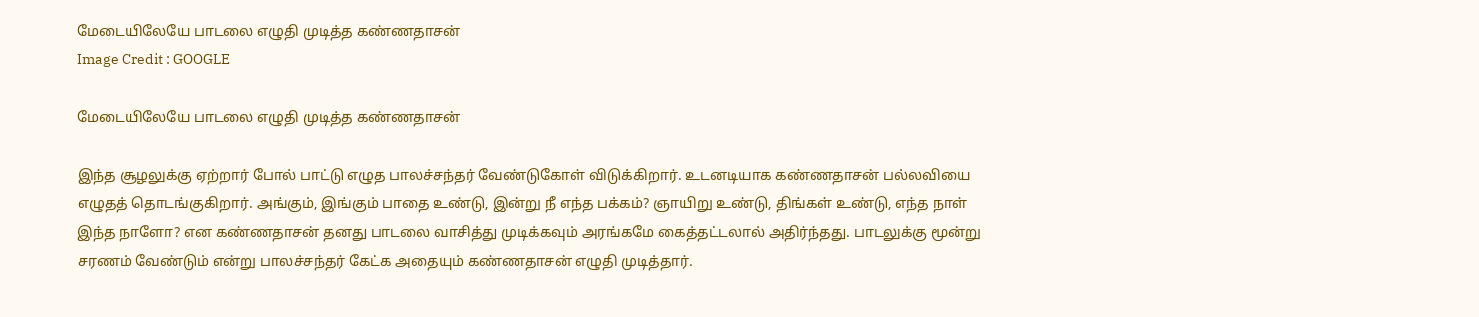மேடையிலேயே பாடலை எழுதி முடித்த கண்ணதாசன்
Image Credit : GOOGLE

மேடையிலேயே பாடலை எழுதி முடித்த கண்ணதாசன்

இந்த சூழலுக்கு ஏற்றார் போல் பாட்டு எழுத பாலச்சந்தர் வேண்டுகோள் விடுக்கிறார். உடனடியாக கண்ணதாசன் பல்லவியை எழுதத் தொடங்குகிறார். அங்கும், இங்கும் பாதை உண்டு, இன்று நீ எந்த பக்கம்? ஞாயிறு உண்டு, திங்கள் உண்டு, எந்த நாள் இந்த நாளோ? என கண்ணதாசன் தனது பாடலை வாசித்து முடிக்கவும் அரங்கமே கைத்தட்டலால் அதிர்ந்தது. பாடலுக்கு மூன்று சரணம் வேண்டும் என்று பாலச்சந்தர் கேட்க அதையும் கண்ணதாசன் எழுதி முடித்தார்.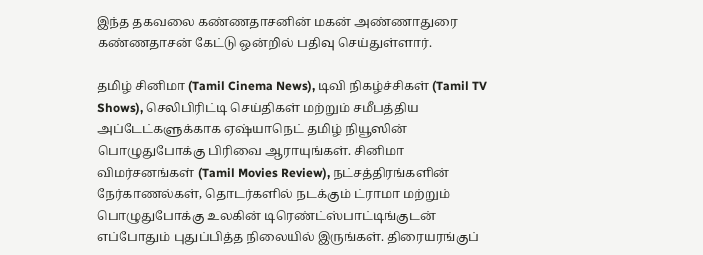இந்த தகவலை கண்ணதாசனின் மகன் அண்ணாதுரை கண்ணதாசன் கேட்டு ஒன்றில் பதிவு செய்துள்ளார்.

தமிழ் சினிமா (Tamil Cinema News), டிவி நிகழ்ச்சிகள் (Tamil TV Shows), செலிபிரிட்டி செய்திகள் மற்றும் சமீபத்திய அப்டேட்களுக்காக ஏஷ்யாநெட் தமிழ் நியூஸின் பொழுதுபோக்கு பிரிவை ஆராயுங்கள். சினிமா விமர்சனங்கள் (Tamil Movies Review), நட்சத்திரங்களின் நேர்காணல்கள், தொடர்களில் நடக்கும் ட்ராமா மற்றும் பொழுதுபோக்கு உலகின் டிரெண்ட்ஸ்பாட்டிங்குடன் எப்போதும் புதுப்பித்த நிலையில் இருங்கள். திரையரங்குப்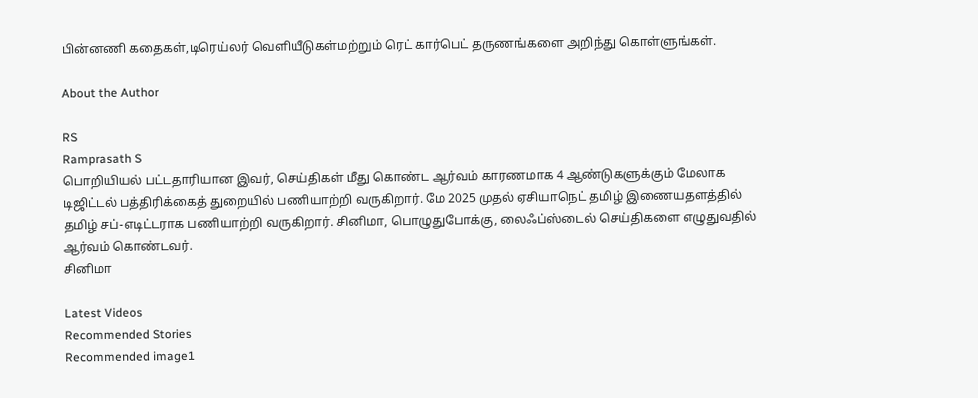பின்னணி கதைகள்,டிரெய்லர் வெளியீடுகள்மற்றும் ரெட் கார்பெட் தருணங்களை அறிந்து கொள்ளுங்கள்.

About the Author

RS
Ramprasath S
பொறியியல் பட்டதாரியான இவர், செய்திகள் மீது கொண்ட ஆர்வம் காரணமாக 4 ஆண்டுகளுக்கும் மேலாக டிஜிட்டல் பத்திரிக்கைத் துறையில் பணியாற்றி வருகிறார். மே 2025 முதல் ஏசியாநெட் தமிழ் இணையதளத்தில் தமிழ் சப்-எடிட்டராக பணியாற்றி வருகிறார். சினிமா, பொழுதுபோக்கு, லைஃப்ஸ்டைல் செய்திகளை எழுதுவதில் ஆர்வம் கொண்டவர்.
சினிமா

Latest Videos
Recommended Stories
Recommended image1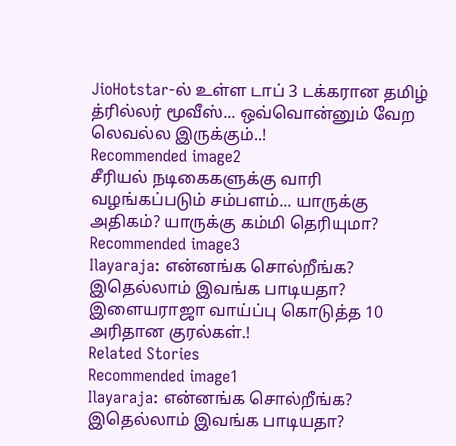JioHotstar-ல் உள்ள டாப் 3 டக்கரான தமிழ் த்ரில்லர் மூவீஸ்... ஒவ்வொன்னும் வேற லெவல்ல இருக்கும்..!
Recommended image2
சீரியல் நடிகைகளுக்கு வாரி வழங்கப்படும் சம்பளம்... யாருக்கு அதிகம்? யாருக்கு கம்மி தெரியுமா?
Recommended image3
Ilayaraja: என்னங்க சொல்றீங்க? இதெல்லாம் இவங்க பாடியதா? இளையராஜா வாய்ப்பு கொடுத்த 10 அரிதான குரல்கள்.!
Related Stories
Recommended image1
Ilayaraja: என்னங்க சொல்றீங்க? இதெல்லாம் இவங்க பாடியதா?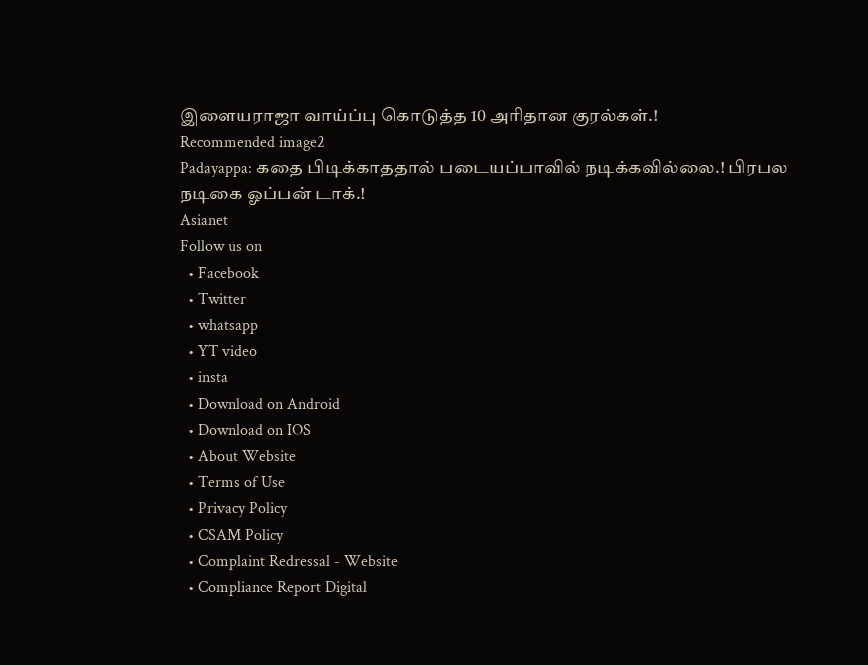இளையராஜா வாய்ப்பு கொடுத்த 10 அரிதான குரல்கள்.!
Recommended image2
Padayappa: கதை பிடிக்காததால் படையப்பாவில் நடிக்கவில்லை.! பிரபல நடிகை ஓப்பன் டாக்.!
Asianet
Follow us on
  • Facebook
  • Twitter
  • whatsapp
  • YT video
  • insta
  • Download on Android
  • Download on IOS
  • About Website
  • Terms of Use
  • Privacy Policy
  • CSAM Policy
  • Complaint Redressal - Website
  • Compliance Report Digital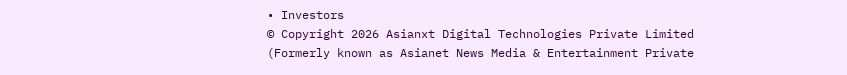• Investors
© Copyright 2026 Asianxt Digital Technologies Private Limited (Formerly known as Asianet News Media & Entertainment Private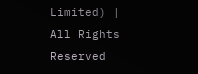Limited) | All Rights Reserved